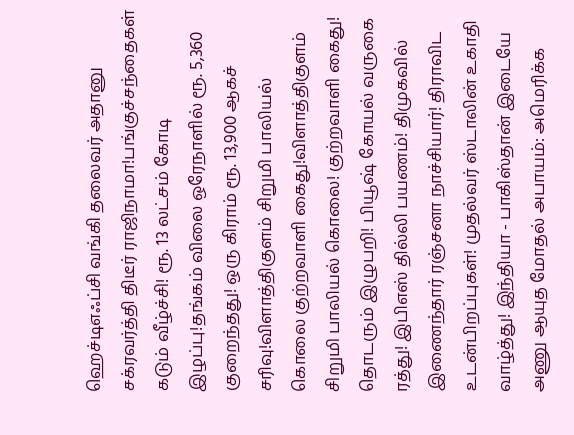ஹெச்டிஎஃப்சி வங்கி தலைவர் அதானு சக்ரவர்த்தி திடீர் ராஜிநாமா!பங்குச்சந்தைகள் கடும் வீழ்ச்சி! ரூ. 13 லட்சம் கோடி இழப்பு!தங்கம் விலை ஒரேநாளில் ரூ. 5,360 குறைந்தது! ஒரு கிராம் ரூ. 13,900 ஆகச் சரிவு!விளாத்திகுளம் சிறுமி பாலியல் கொலை குற்றவாளி கைது!விளாத்திகுளம் சிறுமி பாலியல் கொலை! குற்றவாளி கைது! தொடரும் இழுபறி! பியூஷ் கோயல் வருகை ரத்து! இபிஎஸ் தில்லி பயணம்! திமுகவில் இணைந்தார் ரஞ்சனா நாச்சியார்! திராவிட உடன்பிறப்புகள்! முதல்வர் ஸ்டாலின் உகாதி வாழ்த்து! இந்தியா - பாகிஸ்தான் இடையே அணு ஆயுத மோதல் அபாயம்: அமெரிக்க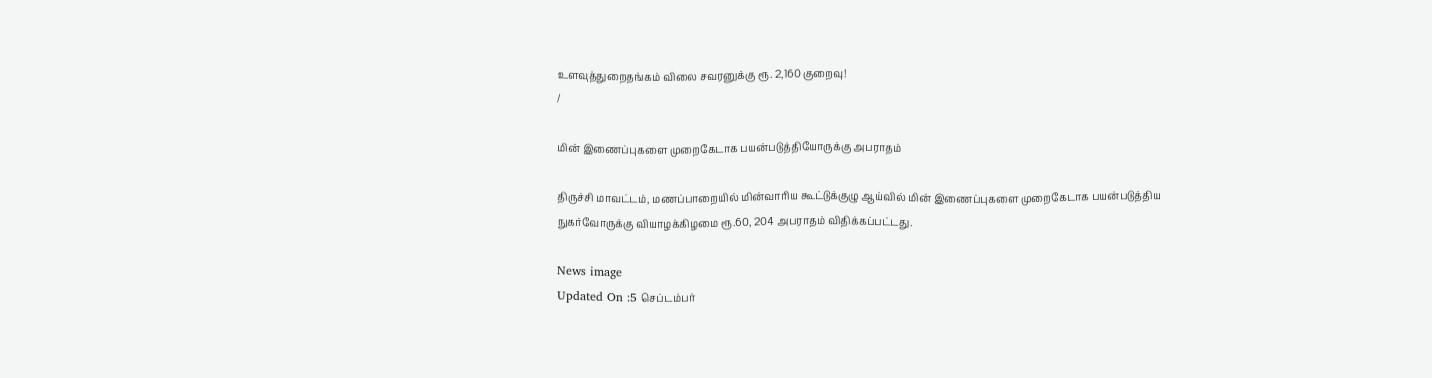உளவுத்துறைதங்கம் விலை சவரனுக்கு ரூ. 2,160 குறைவு!
/

மின் இணைப்புகளை முறைகேடாக பயன்படுத்தியோருக்கு அபராதம்

திருச்சி மாவட்டம், மணப்பாறையில் மின்வாரிய கூட்டுக்குழு ஆய்வில் மின் இணைப்புகளை முறைகேடாக பயன்படுத்திய நுகர்வோருக்கு வியாழக்கிழமை ரூ.60, 204 அபராதம் விதிக்கப்பட்டது.

News image
Updated On :5 செப்டம்பர்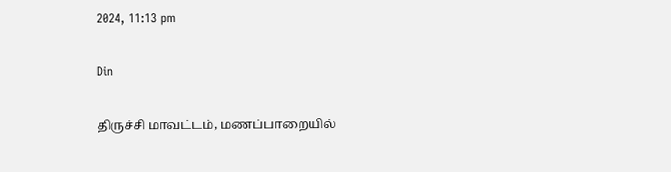2024, 11:13 pm

Din

திருச்சி மாவட்டம், மணப்பாறையில்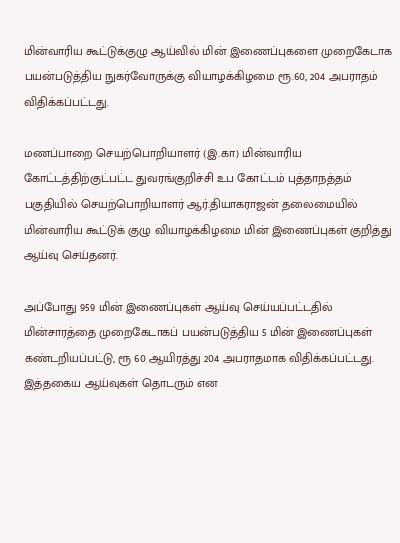மின்வாரிய கூட்டுக்குழு ஆய்வில் மின் இணைப்புகளை முறைகேடாக பயன்படுத்திய நுகர்வோருக்கு வியாழக்கிழமை ரூ.60, 204 அபராதம் விதிக்கப்பட்டது.

மணப்பாறை செயற்பொறியாளர் (இ.கா) மின்வாரிய கோட்டத்திற்குட்பட்ட துவரங்குறிச்சி உப கோட்டம் புத்தாநத்தம் பகுதியில் செயற்பொறியாளர் ஆர்.தியாகராஜன் தலைமையில் மின்வாரிய கூட்டுக் குழு வியாழக்கிழமை மின் இணைப்புகள் குறித்து ஆய்வு செய்தனர்.

அப்போது 959 மின் இணைப்புகள் ஆய்வு செய்யப்பட்டதில் மின்சாரத்தை முறைகேடாகப் பயன்படுத்திய 5 மின் இணைப்புகள் கண்டறியப்பட்டு, ரூ 60 ஆயிரத்து 204 அபராதமாக விதிக்கப்பட்டது. இத்தகைய ஆய்வுகள் தொடரும் என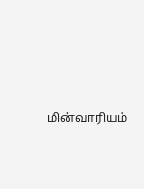மின்வாரியம்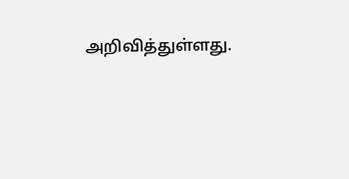அறிவித்துள்ளது.